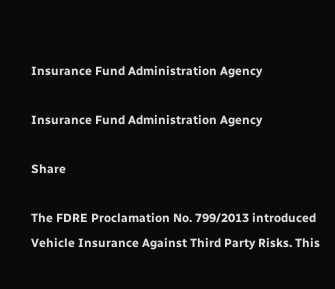Insurance Fund Administration Agency

Insurance Fund Administration Agency

Share

The FDRE Proclamation No. 799/2013 introduced Vehicle Insurance Against Third Party Risks. This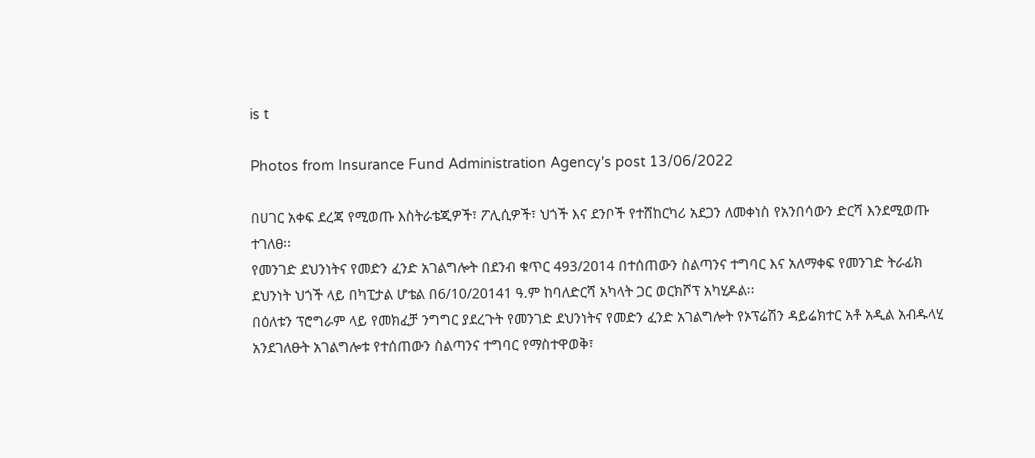is t

Photos from Insurance Fund Administration Agency's post 13/06/2022

በሀገር አቀፍ ደረጃ የሚወጡ እስትራቴጂዎች፣ ፖሊሲዎች፣ ህጎች እና ደንቦች የተሸከርካሪ አደጋን ለመቀነስ የአንበሳውን ድርሻ እንደሚወጡ ተገለፀ፡፡
የመንገድ ደህንነትና የመድን ፈንድ አገልግሎት በደንብ ቁጥር 493/2014 በተሰጠውን ስልጣንና ተግባር እና አለማቀፍ የመንገድ ትራፊክ ደህንነት ህጎች ላይ በካፒታል ሆቴል በ6/10/20141 ዓ.ም ከባለድርሻ አካላት ጋር ወርክሾፕ አካሂዶል፡፡
በዕለቱን ፕሮግራም ላይ የመክፈቻ ንግግር ያደረጉት የመንገድ ደህንነትና የመድን ፈንድ አገልግሎት የኦፕሬሽን ዳይሬክተር አቶ አዲል አብዱላሂ አንደገለፁት አገልግሎቱ የተሰጠውን ስልጣንና ተግባር የማስተዋወቅ፣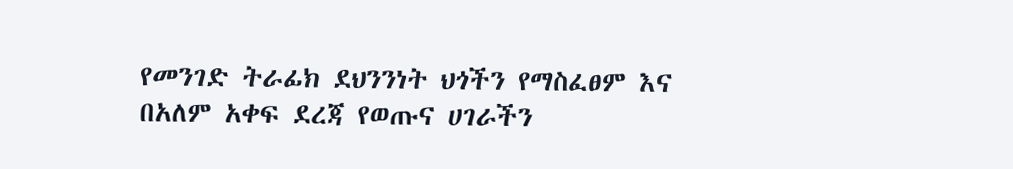የመንገድ ትራፊክ ደህንንነት ህጎችን የማስፈፀም እና በአለም አቀፍ ደረጃ የወጡና ሀገራችን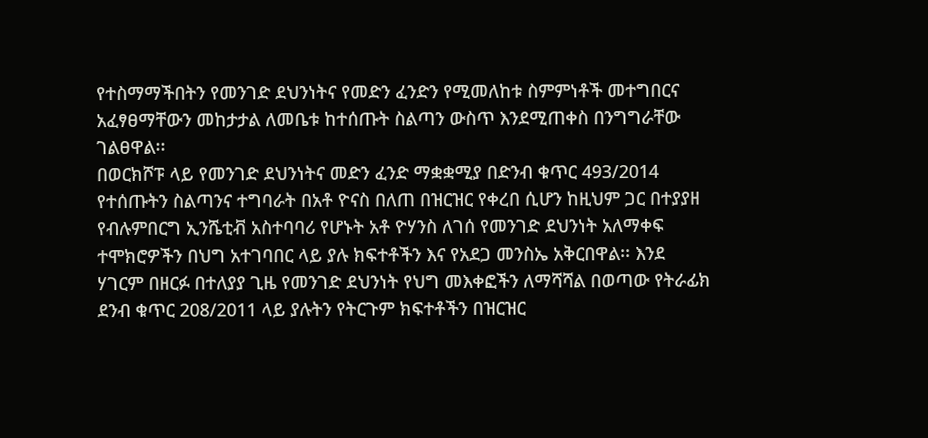የተስማማችበትን የመንገድ ደህንነትና የመድን ፈንድን የሚመለከቱ ስምምነቶች መተግበርና አፈፃፀማቸውን መከታታል ለመቤቱ ከተሰጡት ስልጣን ውስጥ እንደሚጠቀስ በንግግራቸው ገልፀዋል፡፡
በወርክሾፑ ላይ የመንገድ ደህንነትና መድን ፈንድ ማቋቋሚያ በድንብ ቁጥር 493/2014 የተሰጡትን ስልጣንና ተግባራት በአቶ ዮናስ በለጠ በዝርዝር የቀረበ ሲሆን ከዚህም ጋር በተያያዘ የብሉምበርግ ኢንሼቲቭ አስተባባሪ የሆኑት አቶ ዮሃንስ ለገሰ የመንገድ ደህንነት አለማቀፍ ተሞክሮዎችን በህግ አተገባበር ላይ ያሉ ክፍተቶችን እና የአደጋ መንስኤ አቅርበዋል፡፡ እንደ ሃገርም በዘርፉ በተለያያ ጊዜ የመንገድ ደህንነት የህግ መእቀፎችን ለማሻሻል በወጣው የትራፊክ ደንብ ቁጥር 208/2011 ላይ ያሉትን የትርጉም ክፍተቶችን በዝርዝር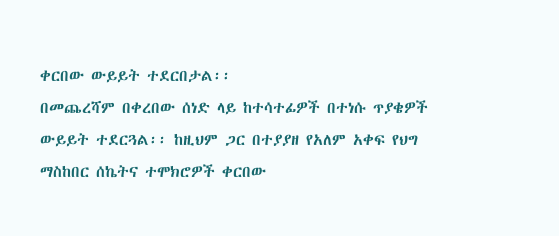ቀርበው ውይይት ተደርበታል፡፡
በመጨረሻም በቀረበው ሰነድ ላይ ከተሳተፊዎች በተነሱ ጥያቄዎች ውይይት ተደርጓል፡፡ ከዚህም ጋር በተያያዘ የአለም አቀፍ የህግ ማስከበር ሰኬትና ተሞክሮዎች ቀርበው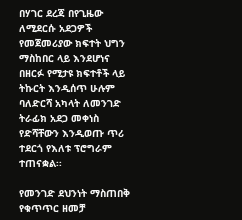በሃገር ደረጃ በየጊዜው ለሚደርሱ አደጋዎች የመጀመሪያው ክፍተት ህግን ማስከበር ላይ እንደሆነና በዘርፉ የሚታዩ ክፍተቶች ላይ ትኩርት እንዲሰጥ ሁሉም ባለድርሻ አካላት ለመንገድ ትራፊክ አደጋ መቀነስ የድሻቸውን እንዲወጡ ጥሪ ተደርጎ የእለቱ ፕሮግራም ተጠናቋል፡፡

የመንገድ ደህንነት ማስጠበቅ የቁጥጥር ዘመቻ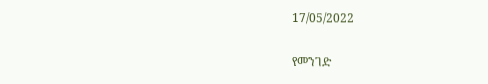17/05/2022

የመንገድ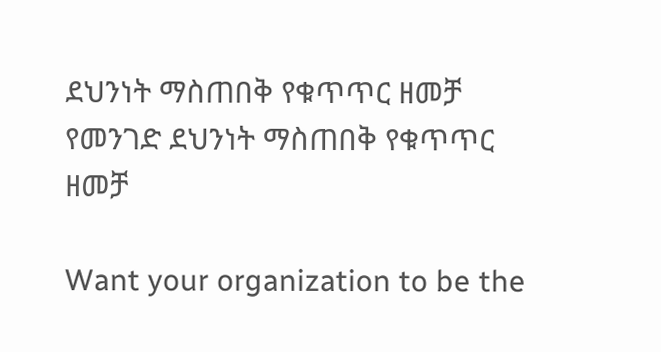ደህንነት ማስጠበቅ የቁጥጥር ዘመቻ የመንገድ ደህንነት ማስጠበቅ የቁጥጥር ዘመቻ

Want your organization to be the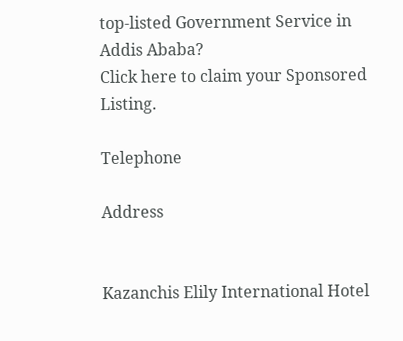top-listed Government Service in Addis Ababa?
Click here to claim your Sponsored Listing.

Telephone

Address


Kazanchis Elily International Hotel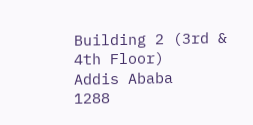Building 2 (3rd & 4th Floor)
Addis Ababa
1288